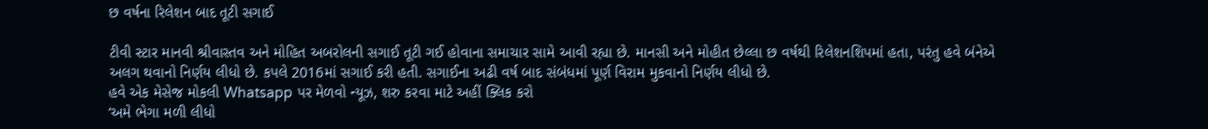છ વર્ષના રિલેશન બાદ તૂટી સગાઈ

ટીવી સ્ટાર માનવી શ્રીવાસ્તવ અને મોહિત અબરોલની સગાઈ તૂટી ગઈ હોવાના સમાચાર સામે આવી રહ્યા છે. માનસી અને મોહીત છેલ્લા છ વર્ષથી રિલેશનશિપમાં હતા, પરંતુ હવે બંનેએ અલગ થવાનો નિર્ણય લીધો છે. કપલે 2016માં સગાઈ કરી હતી. સગાઈના અઢી વર્ષ બાદ સંબંધમાં પૂર્ણ વિરામ મુકવાનો નિર્ણય લીધો છે.
હવે એક મેસેજ મોકલી Whatsapp પર મેળવો ન્યૂઝ, શરુ કરવા માટે અહીં ક્લિક કરો
‘અમે ભેગા મળી લીધો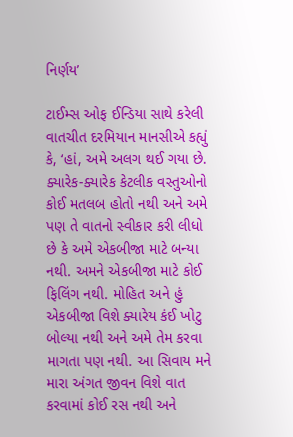નિર્ણય’

ટાઈમ્સ ઓફ ઈન્ડિયા સાથે કરેલી વાતચીત દરમિયાન માનસીએ કહ્યું કે, ‘હાં, અમે અલગ થઈ ગયા છે. ક્યારેક-ક્યારેક કેટલીક વસ્તુઓનો કોઈ મતલબ હોતો નથી અને અમે પણ તે વાતનો સ્વીકાર કરી લીધો છે કે અમે એકબીજા માટે બન્યા નથી. અમને એકબીજા માટે કોઈ ફિલિંગ નથી. મોહિત અને હું એકબીજા વિશે ક્યારેય કંઈ ખોટુ બોલ્યા નથી અને અમે તેમ કરવા માગતા પણ નથી. આ સિવાય મને મારા અંગત જીવન વિશે વાત કરવામાં કોઈ રસ નથી અને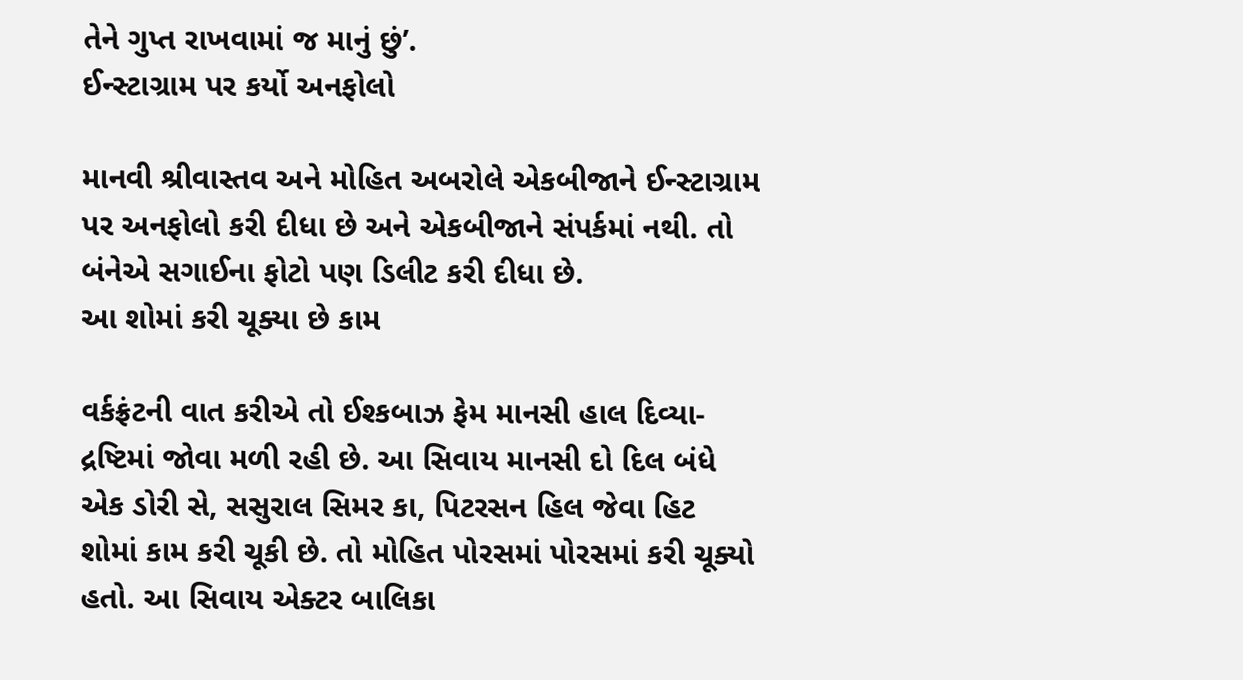તેને ગુપ્ત રાખવામાં જ માનું છું’.
ઈન્સ્ટાગ્રામ પર કર્યો અનફોલો

માનવી શ્રીવાસ્તવ અને મોહિત અબરોલે એકબીજાને ઈન્સ્ટાગ્રામ પર અનફોલો કરી દીધા છે અને એકબીજાને સંપર્કમાં નથી. તો બંનેએ સગાઈના ફોટો પણ ડિલીટ કરી દીધા છે.
આ શોમાં કરી ચૂક્યા છે કામ

વર્કફ્રંટની વાત કરીએ તો ઈશ્કબાઝ ફેમ માનસી હાલ દિવ્યા-દ્રષ્ટિમાં જોવા મળી રહી છે. આ સિવાય માનસી દો દિલ બંધે એક ડોરી સે, સસુરાલ સિમર કા, પિટરસન હિલ જેવા હિટ શોમાં કામ કરી ચૂકી છે. તો મોહિત પોરસમાં પોરસમાં કરી ચૂક્યો હતો. આ સિવાય એક્ટર બાલિકા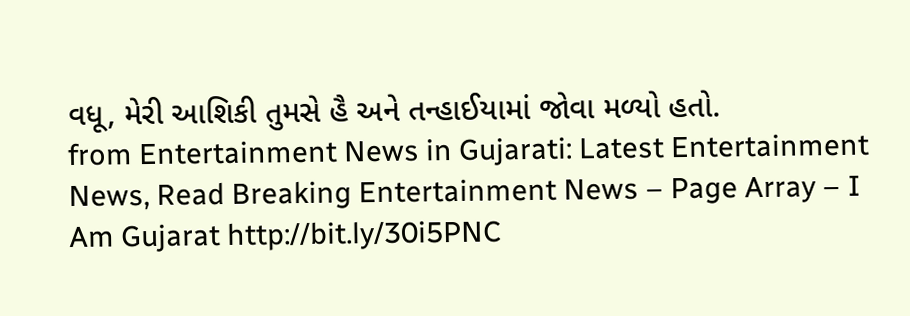વધૂ, મેરી આશિકી તુમસે હૈ અને તન્હાઈયામાં જોવા મળ્યો હતો.
from Entertainment News in Gujarati: Latest Entertainment News, Read Breaking Entertainment News – Page Array – I Am Gujarat http://bit.ly/30i5PNC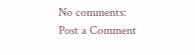No comments:
Post a Comment